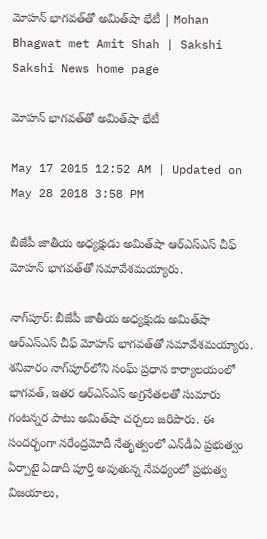మోహన్ భాగవత్‌తో అమిత్‌షా భేటీ | Mohan Bhagwat met Amit Shah | Sakshi
Sakshi News home page

మోహన్ భాగవత్‌తో అమిత్‌షా భేటీ

May 17 2015 12:52 AM | Updated on May 28 2018 3:58 PM

బీజేపీ జాతీయ అధ్యక్షుడు అమిత్‌షా ఆర్‌ఎస్‌ఎస్ చీఫ్ మోహన్ భాగవత్‌తో సమావేశమయ్యారు.

నాగ్‌పూర్: బీజేపీ జాతీయ అధ్యక్షుడు అమిత్‌షా ఆర్‌ఎస్‌ఎస్ చీఫ్ మోహన్ భాగవత్‌తో సమావేశమయ్యారు. శనివారం నాగ్‌పూర్‌లోని సంఘ్ ప్రధాన కార్యాలయంలో భాగవత్, ఇతర ఆర్‌ఎస్‌ఎస్ అగ్రనేతలతో సుమారు గంటన్నర పాటు అమిత్‌షా చర్చలు జరిపారు. ఈ సందర్భంగా నరేంద్రమోదీ నేతృత్వంలో ఎన్‌డీఏ ప్రభుత్వం ఏర్పాటై ఏడాది పూర్తి అవుతున్న నేపథ్యంలో ప్రభుత్వ విజయాలు,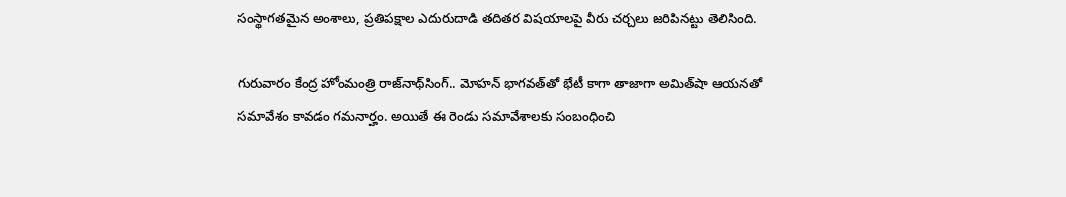సంస్థాగతమైన అంశాలు, ప్రతిపక్షాల ఎదురుదాడి తదితర విషయాలపై వీరు చర్చలు జరిపినట్టు తెలిసింది.

గురువారం కేంద్ర హోంమంత్రి రాజ్‌నాథ్‌సింగ్.. మోహన్ భాగవత్‌తో భేటీ కాగా తాజాగా అమిత్‌షా ఆయనతో సమావేశం కావడం గమనార్హం. అయితే ఈ రెండు సమావేశాలకు సంబంధించి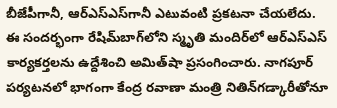బీజేపీగానీ, ఆర్‌ఎస్‌ఎస్‌గానీ ఎటువంటి ప్రకటనా చేయలేదు. ఈ సందర్భంగా రేషిమ్‌బాగ్‌లోని స్మృతి మందిర్‌లో ఆర్‌ఎస్‌ఎస్ కార్యకర్తలను ఉద్దేశించి అమిత్‌షా ప్రసంగించారు. నాగపూర్ పర్యటనలో భాగంగా కేంద్ర రవాణా మంత్రి నితిన్‌గడ్కారీతోనూ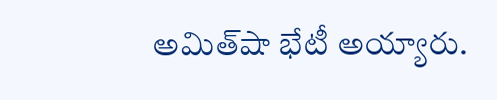అమిత్‌షా భేటీ అయ్యారు.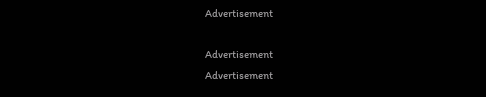Advertisement

Advertisement
Advertisement